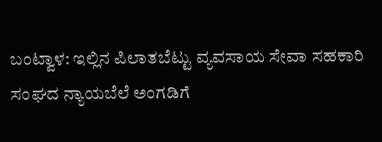ಬಂಟ್ವಾಳ: ಇಲ್ಲಿನ ಪಿಲಾತಬೆಟ್ಟು ವ್ಯವಸಾಯ ಸೇವಾ ಸಹಕಾರಿ ಸಂಘದ ನ್ಯಾಯಬೆಲೆ ಅಂಗಡಿಗೆ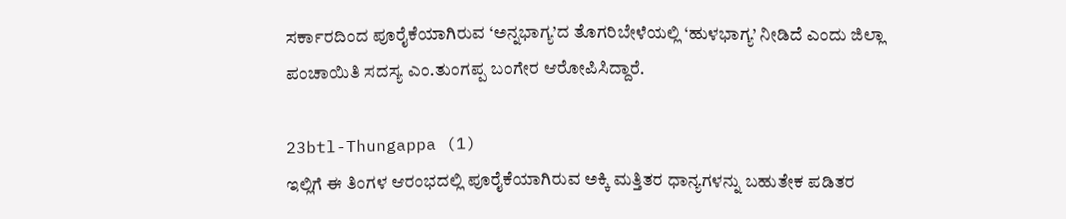ಸರ್ಕಾರದಿಂದ ಪೂರೈಕೆಯಾಗಿರುವ ‘ಅನ್ನಭಾಗ್ಯ’ದ ತೊಗರಿಬೇಳೆಯಲ್ಲಿ ‘ಹುಳಭಾಗ್ಯ’ ನೀಡಿದೆ ಎಂದು ಜಿಲ್ಲಾ ಪಂಚಾಯಿತಿ ಸದಸ್ಯ ಎಂ.ತುಂಗಪ್ಪ ಬಂಗೇರ ಆರೋಪಿಸಿದ್ದಾರೆ.

23btl-Thungappa (1)
ಇಲ್ಲಿಗೆ ಈ ತಿಂಗಳ ಆರಂಭದಲ್ಲಿ ಪೂರೈಕೆಯಾಗಿರುವ ಅಕ್ಕಿ ಮತ್ತಿತರ ಧಾನ್ಯಗಳನ್ನು ಬಹುತೇಕ ಪಡಿತರ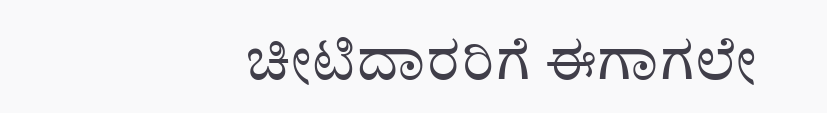ಚೀಟಿದಾರರಿಗೆ ಈಗಾಗಲೇ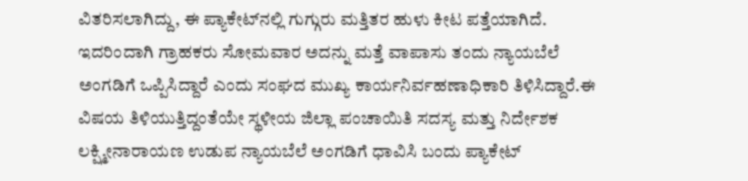ವಿತರಿಸಲಾಗಿದ್ದು, ಈ ಪ್ಯಾಕೇಟ್‍ನಲ್ಲಿ ಗುಗ್ಗುರು ಮತ್ತಿತರ ಹುಳು ಕೀಟ ಪತ್ತೆಯಾಗಿದೆ. ಇದರಿಂದಾಗಿ ಗ್ರಾಹಕರು ಸೋಮವಾರ ಅದನ್ನು ಮತ್ತೆ ವಾಪಾಸು ತಂದು ನ್ಯಾಯಬೆಲೆ ಅಂಗಡಿಗೆ ಒಪ್ಪಿಸಿದ್ದಾರೆ ಎಂದು ಸಂಘದ ಮುಖ್ಯ ಕಾರ್ಯನಿರ್ವಹಣಾಧಿಕಾರಿ ತಿಳಿಸಿದ್ದಾರೆ.ಈ ವಿಷಯ ತಿಳಿಯುತ್ತಿದ್ದಂತೆಯೇ ಸ್ಥಳೀಯ ಜಿಲ್ಲಾ ಪಂಚಾಯಿತಿ ಸದಸ್ಯ ಮತ್ತು ನಿರ್ದೇಶಕ ಲಕ್ಷ್ಮೀನಾರಾಯಣ ಉಡುಪ ನ್ಯಾಯಬೆಲೆ ಅಂಗಡಿಗೆ ಧಾವಿಸಿ ಬಂದು ಪ್ಯಾಕೇಟ್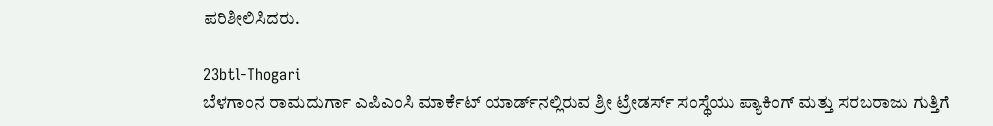ಪರಿಶೀಲಿಸಿದರು.

23btl-Thogari
ಬೆಳಗಾಂನ ರಾಮದುರ್ಗಾ ಎಪಿಎಂಸಿ ಮಾರ್ಕೆಟ್ ಯಾರ್ಡ್‍ನಲ್ಲಿರುವ ಶ್ರೀ ಟ್ರೇಡರ್ಸ್ ಸಂಸ್ಥೆಯು ಪ್ಯಾಕಿಂಗ್ ಮತ್ತು ಸರಬರಾಜು ಗುತ್ತಿಗೆ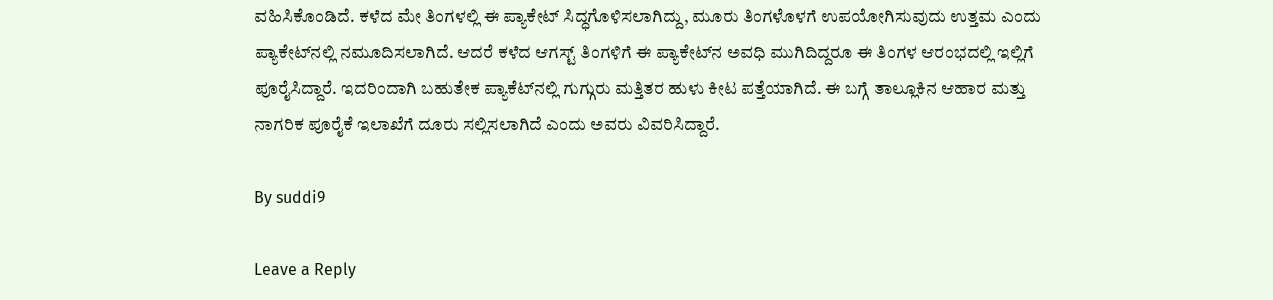ವಹಿಸಿಕೊಂಡಿದೆ. ಕಳೆದ ಮೇ ತಿಂಗಳಲ್ಲಿ ಈ ಪ್ಯಾಕೇಟ್ ಸಿದ್ಧಗೊಳಿಸಲಾಗಿದ್ದು, ಮೂರು ತಿಂಗಳೊಳಗೆ ಉಪಯೋಗಿಸುವುದು ಉತ್ತಮ ಎಂದು ಪ್ಯಾಕೇಟ್‍ನಲ್ಲಿ ನಮೂದಿಸಲಾಗಿದೆ. ಆದರೆ ಕಳೆದ ಆಗಸ್ಟ್ ತಿಂಗಳಿಗೆ ಈ ಪ್ಯಾಕೇಟ್‍ನ ಅವಧಿ ಮುಗಿದಿದ್ದರೂ ಈ ತಿಂಗಳ ಆರಂಭದಲ್ಲಿ ಇಲ್ಲಿಗೆ ಪೂರೈಸಿದ್ದಾರೆ. ಇದರಿಂದಾಗಿ ಬಹುತೇಕ ಪ್ಯಾಕೆಟ್‍ನಲ್ಲಿ ಗುಗ್ಗುರು ಮತ್ತಿತರ ಹುಳು ಕೀಟ ಪತ್ತೆಯಾಗಿದೆ. ಈ ಬಗ್ಗೆ ತಾಲ್ಲೂಕಿನ ಆಹಾರ ಮತ್ತು ನಾಗರಿಕ ಪೂರೈಕೆ ಇಲಾಖೆಗೆ ದೂರು ಸಲ್ಲಿಸಲಾಗಿದೆ ಎಂದು ಅವರು ವಿವರಿಸಿದ್ದಾರೆ.

By suddi9

Leave a Reply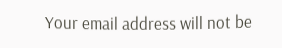Your email address will not be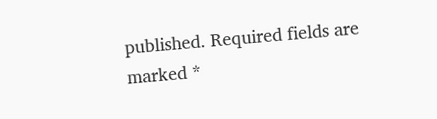published. Required fields are marked *